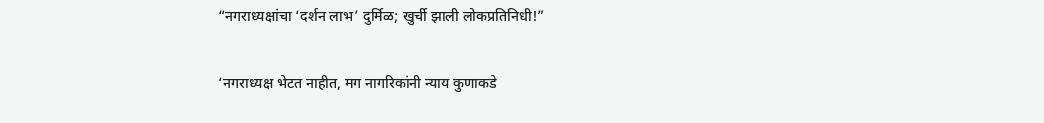“नगराध्यक्षांचा ‘दर्शन लाभ’ दुर्मिळ; खुर्ची झाली लोकप्रतिनिधी!”

‘नगराध्यक्ष भेटत नाहीत, मग नागरिकांनी न्याय कुणाकडे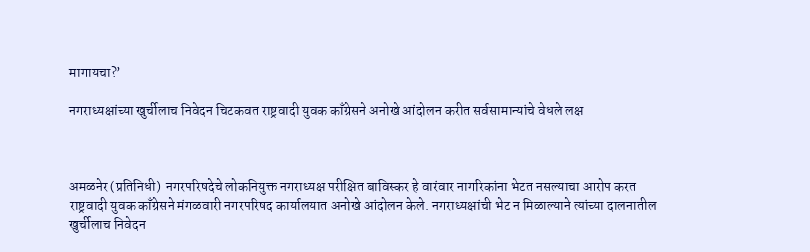मागायचा?’

नगराध्यक्षांच्या खुर्चीलाच निवेदन चिटकवत राष्ट्रवादी युवक काँग्रेसने अनोखे आंदोलन करीत सर्वसामान्यांचे वेधले लक्ष



अमळनेर (प्रतिनिधी)  नगरपरिषदेचे लोकनियुक्त नगराध्यक्ष परीक्षित बाविस्कर हे वारंवार नागरिकांना भेटत नसल्याचा आरोप करत राष्ट्रवादी युवक काँग्रेसने मंगळवारी नगरपरिषद कार्यालयात अनोखे आंदोलन केले. नगराध्यक्षांची भेट न मिळाल्याने त्यांच्या दालनातील खुर्चीलाच निवेदन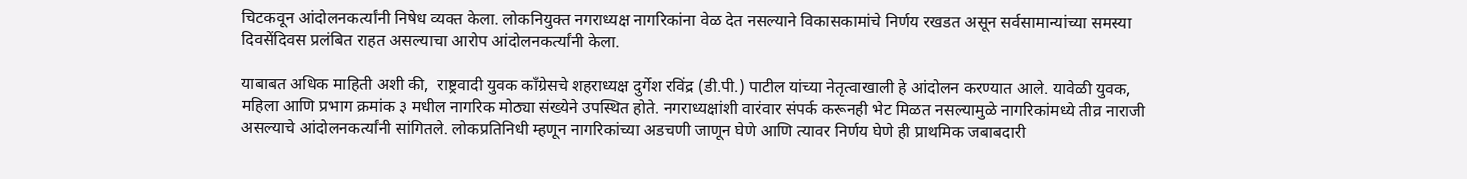चिटकवून आंदोलनकर्त्यांनी निषेध व्यक्त केला. लोकनियुक्त नगराध्यक्ष नागरिकांना वेळ देत नसल्याने विकासकामांचे निर्णय रखडत असून सर्वसामान्यांच्या समस्या दिवसेंदिवस प्रलंबित राहत असल्याचा आरोप आंदोलनकर्त्यांनी केला.

याबाबत अधिक माहिती अशी की,  राष्ट्रवादी युवक काँग्रेसचे शहराध्यक्ष दुर्गेश रविंद्र (डी.पी.) पाटील यांच्या नेतृत्वाखाली हे आंदोलन करण्यात आले. यावेळी युवक, महिला आणि प्रभाग क्रमांक ३ मधील नागरिक मोठ्या संख्येने उपस्थित होते. नगराध्यक्षांशी वारंवार संपर्क करूनही भेट मिळत नसल्यामुळे नागरिकांमध्ये तीव्र नाराजी असल्याचे आंदोलनकर्त्यांनी सांगितले. लोकप्रतिनिधी म्हणून नागरिकांच्या अडचणी जाणून घेणे आणि त्यावर निर्णय घेणे ही प्राथमिक जबाबदारी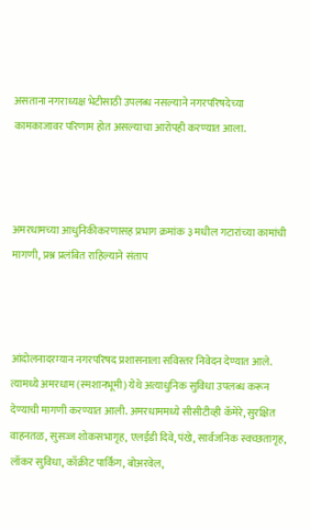असताना नगराध्यक्ष भेटीसाठी उपलब्ध नसल्याने नगरपरिषदेच्या कामकाजावर परिणाम होत असल्याचा आरोपही करण्यात आला.



अमरधामच्या आधुनिकीकरणासह प्रभाग क्रमांक ३ मधील गटारांच्या कामांची मागणी, प्रश्न प्रलंबित राहिल्याने संताप



आंदोलनादरम्यान नगरपरिषद प्रशासनाला सविस्तर निवेदन देण्यात आले. त्यामध्ये अमरधाम (स्मशानभूमी) येथे अत्याधुनिक सुविधा उपलब्ध करून देण्याची मागणी करण्यात आली. अमरधाममध्ये सीसीटीव्ही कॅमेरे, सुरक्षित वाहनतळ, सुसज्ज शोकसभागृह, एलईडी दिवे, पंखे, सार्वजनिक स्वच्छतागृह, लॉकर सुविधा, काँक्रीट पार्किंग, बोअरवेल,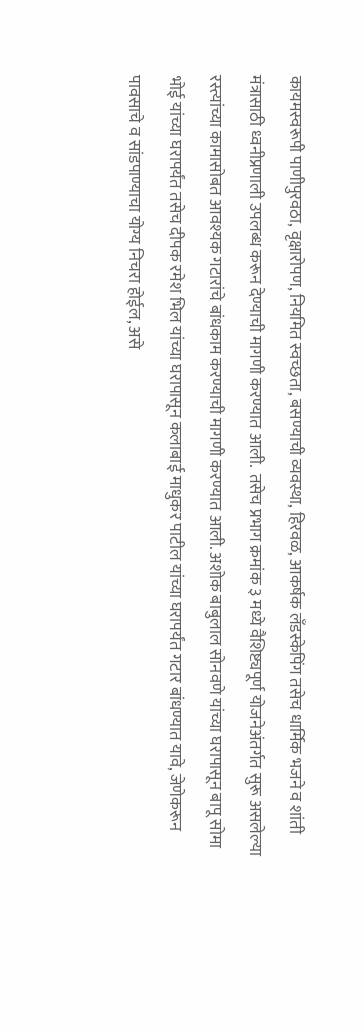कायमस्वरूपी पाणीपुरवठा, वृक्षारोपण, नियमित स्वच्छता, बसण्याची व्यवस्था, हिरवळ, आकर्षक लँडस्केपिंग तसेच धार्मिक भजने व शांती मंत्रासाठी ध्वनीप्रणाली उपलब्ध करून देण्याची मागणी करण्यात आली.  तसेच प्रभाग क्रमांक ३ मध्ये वैशिष्ट्यपूर्ण योजनेअंतर्गत सुरू असलेल्या रस्त्यांच्या कामासोबत आवश्यक गटारांचे बांधकाम करण्याची मागणी करण्यात आली. अशोक बाबुलाल सोनवणे यांच्या घरापासून बापू सोमा भोई यांच्या घरापर्यंत तसेच दीपक रमेश भिल यांच्या घरापासून कलाबाई माधुकर पाटील यांच्या घरापर्यंत गटार बांधण्यात यावे, जेणेकरून पावसाचे व सांडपाण्याचा योग्य निचरा होईल, असे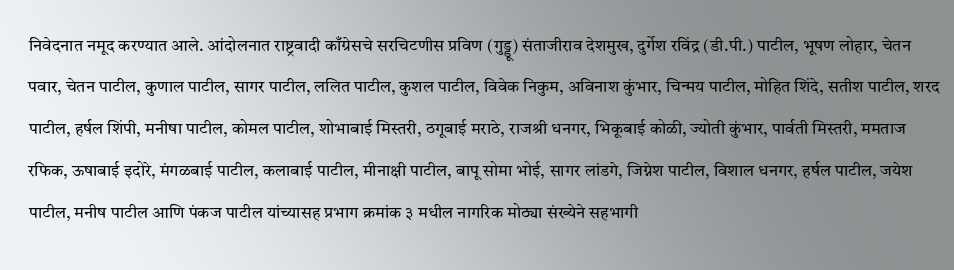निवेदनात नमूद करण्यात आले. आंदोलनात राष्ट्रवादी काँग्रेसचे सरचिटणीस प्रविण (गुड्डू) संताजीराव देशमुख, दुर्गेश रविंद्र (डी.पी.) पाटील, भूषण लोहार, चेतन पवार, चेतन पाटील, कुणाल पाटील, सागर पाटील, ललित पाटील, कुशल पाटील, विवेक निकुम, अविनाश कुंभार, चिन्मय पाटील, मोहित शिंदे, सतीश पाटील, शरद पाटील, हर्षल शिंपी, मनीषा पाटील, कोमल पाटील, शोभाबाई मिस्तरी, ठगूबाई मराठे, राजश्री धनगर, भिकूबाई कोळी, ज्योती कुंभार, पार्वती मिस्तरी, ममताज रफिक, ऊषाबाई इदोरे, मंगळबाई पाटील, कलाबाई पाटील, मीनाक्षी पाटील, बापू सोमा भोई, सागर लांडगे, जिग्नेश पाटील, विशाल धनगर, हर्षल पाटील, जयेश पाटील, मनीष पाटील आणि पंकज पाटील यांच्यासह प्रभाग क्रमांक ३ मधील नागरिक मोठ्या संख्येने सहभागी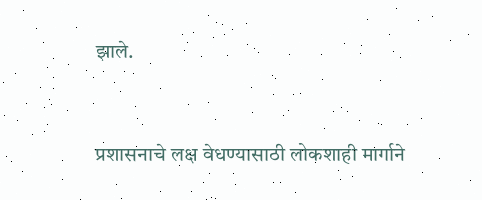झाले.



प्रशासनाचे लक्ष वेधण्यासाठी लोकशाही मार्गाने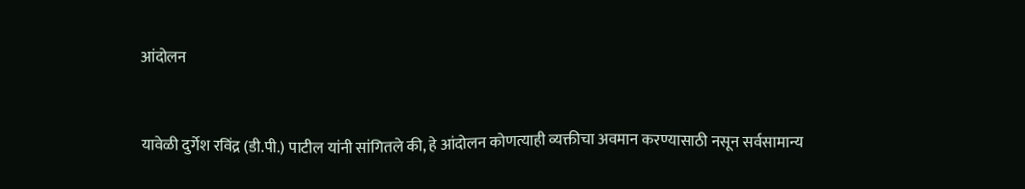आंदोलन



यावेळी दुर्गेश रविंद्र (डी.पी.) पाटील यांनी सांगितले की, हे आंदोलन कोणत्याही व्यक्तीचा अवमान करण्यासाठी नसून सर्वसामान्य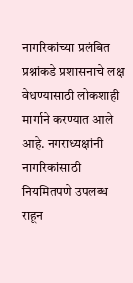नागरिकांच्या प्रलंबित प्रश्नांकडे प्रशासनाचे लक्ष वेधण्यासाठी लोकशाही मार्गाने करण्यात आले आहे. नगराध्यक्षांनी नागरिकांसाठी नियमितपणे उपलब्ध राहून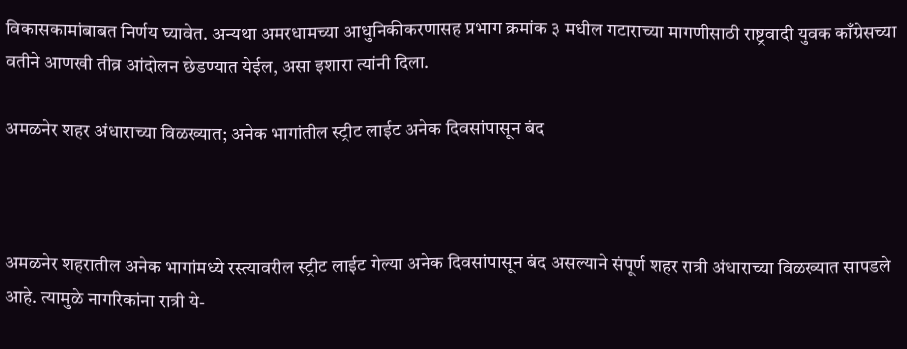विकासकामांबाबत निर्णय घ्यावेत. अन्यथा अमरधामच्या आधुनिकीकरणासह प्रभाग क्रमांक ३ मधील गटाराच्या मागणीसाठी राष्ट्रवादी युवक काँग्रेसच्या वतीने आणखी तीव्र आंदोलन छेडण्यात येईल, असा इशारा त्यांनी दिला.

अमळनेर शहर अंधाराच्या विळख्यात; अनेक भागांतील स्ट्रीट लाईट अनेक दिवसांपासून बंद



अमळनेर शहरातील अनेक भागांमध्ये रस्त्यावरील स्ट्रीट लाईट गेल्या अनेक दिवसांपासून बंद असल्याने संपूर्ण शहर रात्री अंधाराच्या विळख्यात सापडले आहे. त्यामुळे नागरिकांना रात्री ये-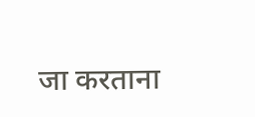जा करताना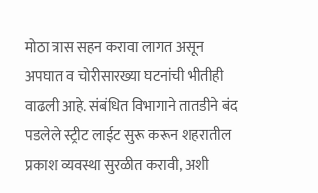मोठा त्रास सहन करावा लागत असून अपघात व चोरीसारख्या घटनांची भीतीही वाढली आहे. संबंधित विभागाने तातडीने बंद पडलेले स्ट्रीट लाईट सुरू करून शहरातील प्रकाश व्यवस्था सुरळीत करावी, अशी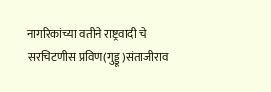नागरिकांच्या वतीने राष्ट्रवादी चे सरचिटणीस प्रविण(गुड्डू )संताजीराव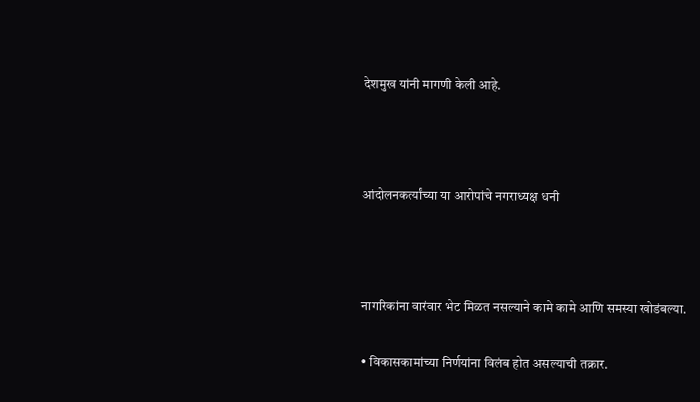देशमुख यांनी मागणी केली आहे.



आंदोलनकर्त्यांच्या या आरोपांचे नगराध्यक्ष धनी



नागरिकांना वारंवार भेट मिळत नसल्याने कामे कामे आणि समस्या खोडंबल्या.

• विकासकामांच्या निर्णयांना विलंब होत असल्याची तक्रार.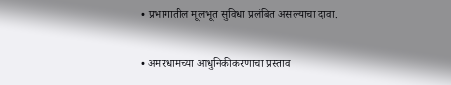• प्रभागातील मूलभूत सुविधा प्रलंबित असल्याचा दावा.

• अमरधामच्या आधुनिकीकरणाचा प्रस्ताव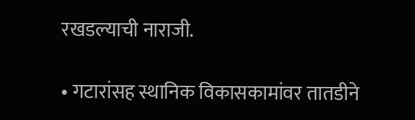रखडल्याची नाराजी.

• गटारांसह स्थानिक विकासकामांवर तातडीने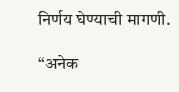निर्णय घेण्याची मागणी.

“अनेक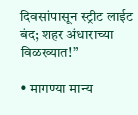दिवसांपासून स्ट्रीट लाईट बंद; शहर अंधाराच्या विळख्यात!”

• मागण्या मान्य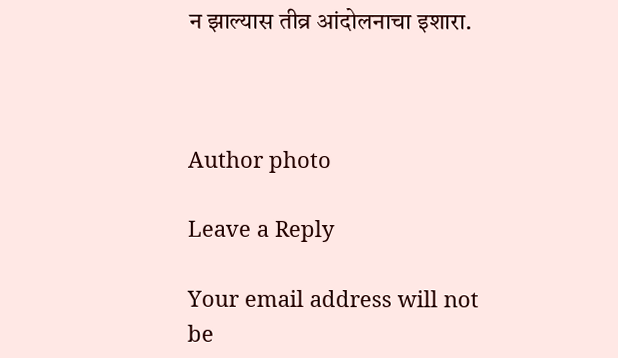न झाल्यास तीव्र आंदोलनाचा इशारा.



Author photo

Leave a Reply

Your email address will not be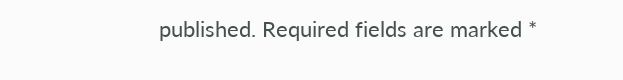published. Required fields are marked *